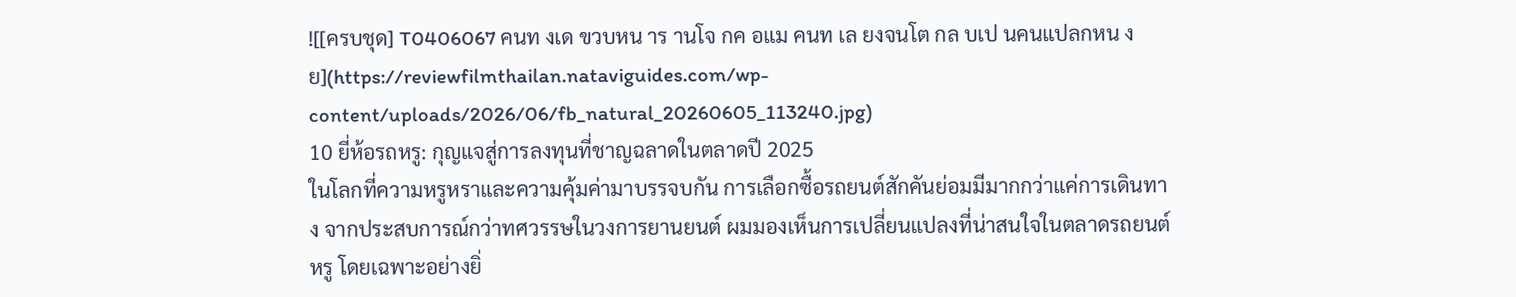![[ครบชุด] T0406067 คนท งเด ขวบหน าร านโจ กค อแม คนท เล ยงจนโต กล บเป นคนแปลกหน งย](https://reviewfilmthailan.nataviguides.com/wp-content/uploads/2026/06/fb_natural_20260605_113240.jpg)
10 ยี่ห้อรถหรู: กุญแจสู่การลงทุนที่ชาญฉลาดในตลาดปี 2025
ในโลกที่ความหรูหราและความคุ้มค่ามาบรรจบกัน การเลือกซื้อรถยนต์สักคันย่อมมีมากกว่าแค่การเดินทาง จากประสบการณ์กว่าทศวรรษในวงการยานยนต์ ผมมองเห็นการเปลี่ยนแปลงที่น่าสนใจในตลาดรถยนต์หรู โดยเฉพาะอย่างยิ่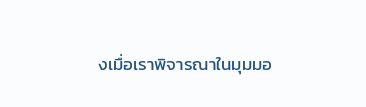งเมื่อเราพิจารณาในมุมมอ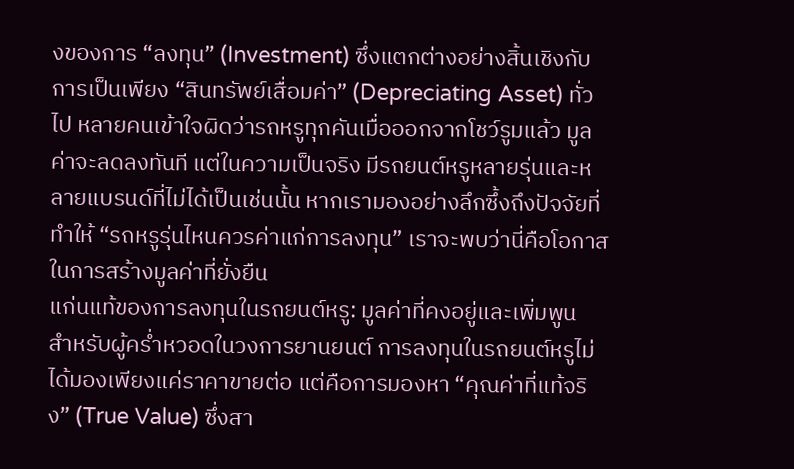งของการ “ลงทุน” (Investment) ซึ่งแตกต่างอย่างสิ้นเชิงกับการเป็นเพียง “สินทรัพย์เสื่อมค่า” (Depreciating Asset) ทั่วไป หลายคนเข้าใจผิดว่ารถหรูทุกคันเมื่อออกจากโชว์รูมแล้ว มูลค่าจะลดลงทันที แต่ในความเป็นจริง มีรถยนต์หรูหลายรุ่นและหลายแบรนด์ที่ไม่ได้เป็นเช่นนั้น หากเรามองอย่างลึกซึ้งถึงปัจจัยที่ทำให้ “รถหรูรุ่นไหนควรค่าแก่การลงทุน” เราจะพบว่านี่คือโอกาสในการสร้างมูลค่าที่ยั่งยืน
แก่นแท้ของการลงทุนในรถยนต์หรู: มูลค่าที่คงอยู่และเพิ่มพูน
สำหรับผู้คร่ำหวอดในวงการยานยนต์ การลงทุนในรถยนต์หรูไม่ได้มองเพียงแค่ราคาขายต่อ แต่คือการมองหา “คุณค่าที่แท้จริง” (True Value) ซึ่งสา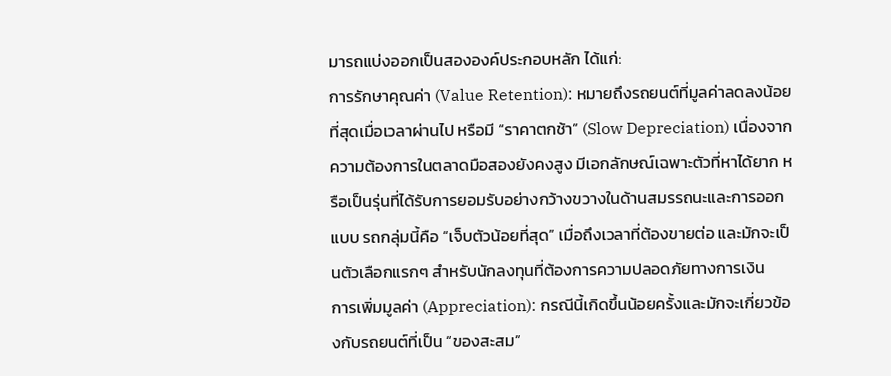มารถแบ่งออกเป็นสององค์ประกอบหลัก ได้แก่:
การรักษาคุณค่า (Value Retention): หมายถึงรถยนต์ที่มูลค่าลดลงน้อยที่สุดเมื่อเวลาผ่านไป หรือมี “ราคาตกช้า” (Slow Depreciation) เนื่องจากความต้องการในตลาดมือสองยังคงสูง มีเอกลักษณ์เฉพาะตัวที่หาได้ยาก หรือเป็นรุ่นที่ได้รับการยอมรับอย่างกว้างขวางในด้านสมรรถนะและการออกแบบ รถกลุ่มนี้คือ “เจ็บตัวน้อยที่สุด” เมื่อถึงเวลาที่ต้องขายต่อ และมักจะเป็นตัวเลือกแรกๆ สำหรับนักลงทุนที่ต้องการความปลอดภัยทางการเงิน
การเพิ่มมูลค่า (Appreciation): กรณีนี้เกิดขึ้นน้อยครั้งและมักจะเกี่ยวข้องกับรถยนต์ที่เป็น “ของสะสม”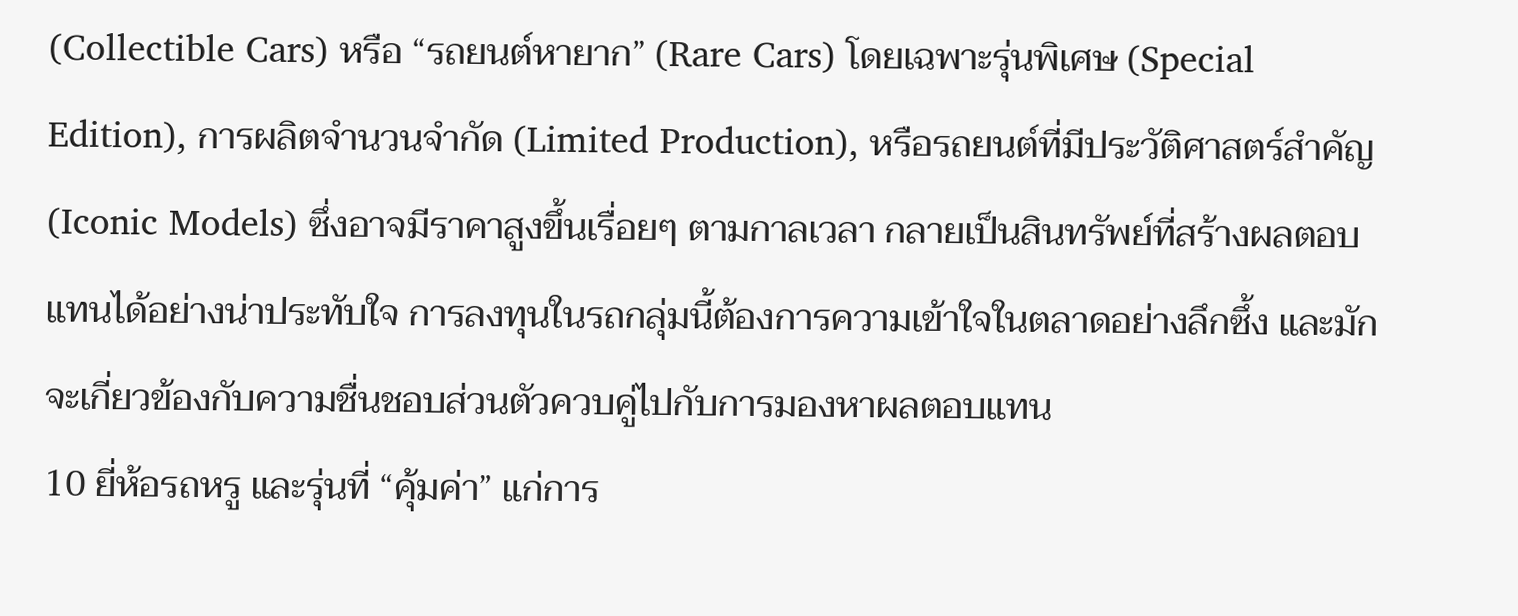(Collectible Cars) หรือ “รถยนต์หายาก” (Rare Cars) โดยเฉพาะรุ่นพิเศษ (Special Edition), การผลิตจำนวนจำกัด (Limited Production), หรือรถยนต์ที่มีประวัติศาสตร์สำคัญ (Iconic Models) ซึ่งอาจมีราคาสูงขึ้นเรื่อยๆ ตามกาลเวลา กลายเป็นสินทรัพย์ที่สร้างผลตอบแทนได้อย่างน่าประทับใจ การลงทุนในรถกลุ่มนี้ต้องการความเข้าใจในตลาดอย่างลึกซึ้ง และมักจะเกี่ยวข้องกับความชื่นชอบส่วนตัวควบคู่ไปกับการมองหาผลตอบแทน
10 ยี่ห้อรถหรู และรุ่นที่ “คุ้มค่า” แก่การ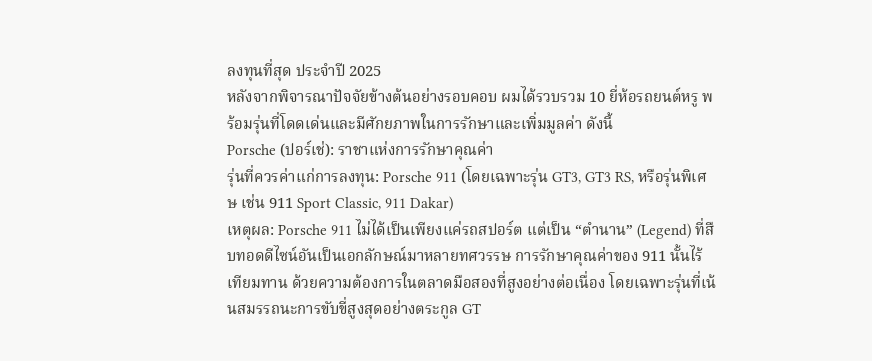ลงทุนที่สุด ประจำปี 2025
หลังจากพิจารณาปัจจัยข้างต้นอย่างรอบคอบ ผมได้รวบรวม 10 ยี่ห้อรถยนต์หรู พร้อมรุ่นที่โดดเด่นและมีศักยภาพในการรักษาและเพิ่มมูลค่า ดังนี้
Porsche (ปอร์เช่): ราชาแห่งการรักษาคุณค่า
รุ่นที่ควรค่าแก่การลงทุน: Porsche 911 (โดยเฉพาะรุ่น GT3, GT3 RS, หรือรุ่นพิเศษ เช่น 911 Sport Classic, 911 Dakar)
เหตุผล: Porsche 911 ไม่ได้เป็นเพียงแค่รถสปอร์ต แต่เป็น “ตำนาน” (Legend) ที่สืบทอดดีไซน์อันเป็นเอกลักษณ์มาหลายทศวรรษ การรักษาคุณค่าของ 911 นั้นไร้เทียมทาน ด้วยความต้องการในตลาดมือสองที่สูงอย่างต่อเนื่อง โดยเฉพาะรุ่นที่เน้นสมรรถนะการขับขี่สูงสุดอย่างตระกูล GT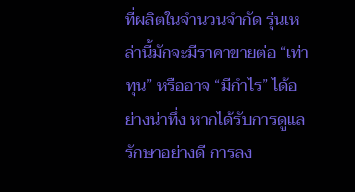ที่ผลิตในจำนวนจำกัด รุ่นเหล่านี้มักจะมีราคาขายต่อ “เท่าทุน” หรืออาจ “มีกำไร” ได้อย่างน่าทึ่ง หากได้รับการดูแลรักษาอย่างดี การลง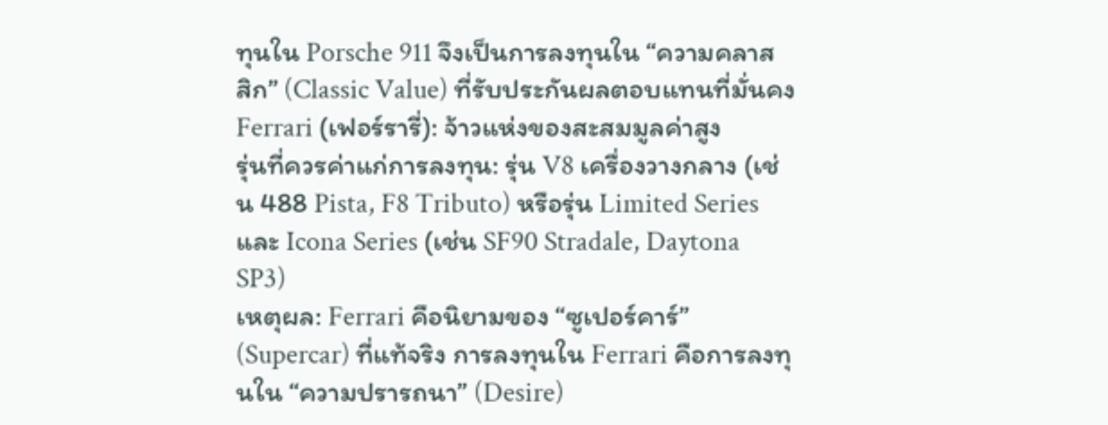ทุนใน Porsche 911 จึงเป็นการลงทุนใน “ความคลาสสิก” (Classic Value) ที่รับประกันผลตอบแทนที่มั่นคง
Ferrari (เฟอร์รารี่): จ้าวแห่งของสะสมมูลค่าสูง
รุ่นที่ควรค่าแก่การลงทุน: รุ่น V8 เครื่องวางกลาง (เช่น 488 Pista, F8 Tributo) หรือรุ่น Limited Series และ Icona Series (เช่น SF90 Stradale, Daytona SP3)
เหตุผล: Ferrari คือนิยามของ “ซูเปอร์คาร์” (Supercar) ที่แท้จริง การลงทุนใน Ferrari คือการลงทุนใน “ความปรารถนา” (Desire)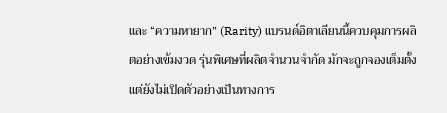และ “ความหายาก” (Rarity) แบรนด์อิตาเลียนนี้ควบคุมการผลิตอย่างเข้มงวด รุ่นพิเศษที่ผลิตจำนวนจำกัด มักจะถูกจองเต็มตั้งแต่ยังไม่เปิดตัวอย่างเป็นทางการ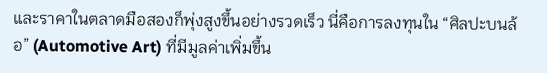และราคาในตลาดมือสองก็พุ่งสูงขึ้นอย่างรวดเร็ว นี่คือการลงทุนใน “ศิลปะบนล้อ” (Automotive Art) ที่มีมูลค่าเพิ่มขึ้น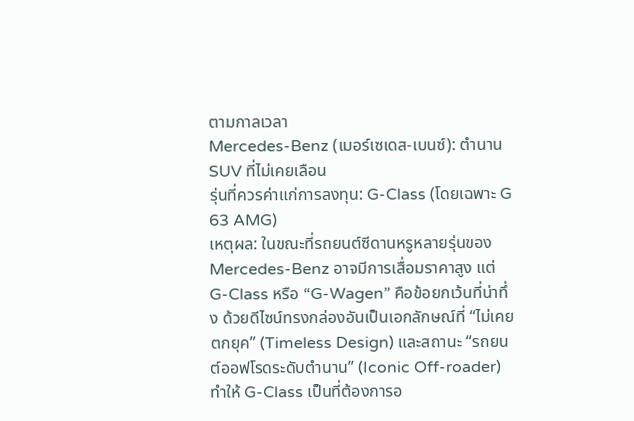ตามกาลเวลา
Mercedes-Benz (เมอร์เซเดส-เบนซ์): ตำนาน SUV ที่ไม่เคยเลือน
รุ่นที่ควรค่าแก่การลงทุน: G-Class (โดยเฉพาะ G 63 AMG)
เหตุผล: ในขณะที่รถยนต์ซีดานหรูหลายรุ่นของ Mercedes-Benz อาจมีการเสื่อมราคาสูง แต่ G-Class หรือ “G-Wagen” คือข้อยกเว้นที่น่าทึ่ง ด้วยดีไซน์ทรงกล่องอันเป็นเอกลักษณ์ที่ “ไม่เคยตกยุค” (Timeless Design) และสถานะ “รถยนต์ออฟโรดระดับตำนาน” (Iconic Off-roader) ทำให้ G-Class เป็นที่ต้องการอ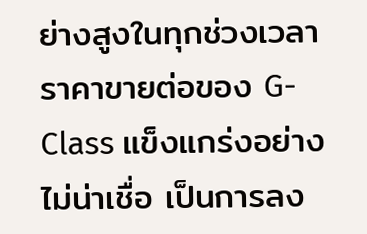ย่างสูงในทุกช่วงเวลา ราคาขายต่อของ G-Class แข็งแกร่งอย่างไม่น่าเชื่อ เป็นการลง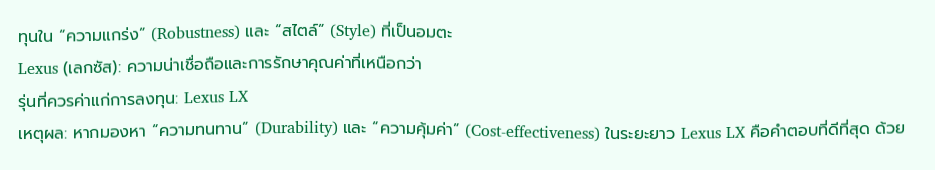ทุนใน “ความแกร่ง” (Robustness) และ “สไตล์” (Style) ที่เป็นอมตะ
Lexus (เลกซัส): ความน่าเชื่อถือและการรักษาคุณค่าที่เหนือกว่า
รุ่นที่ควรค่าแก่การลงทุน: Lexus LX
เหตุผล: หากมองหา “ความทนทาน” (Durability) และ “ความคุ้มค่า” (Cost-effectiveness) ในระยะยาว Lexus LX คือคำตอบที่ดีที่สุด ด้วย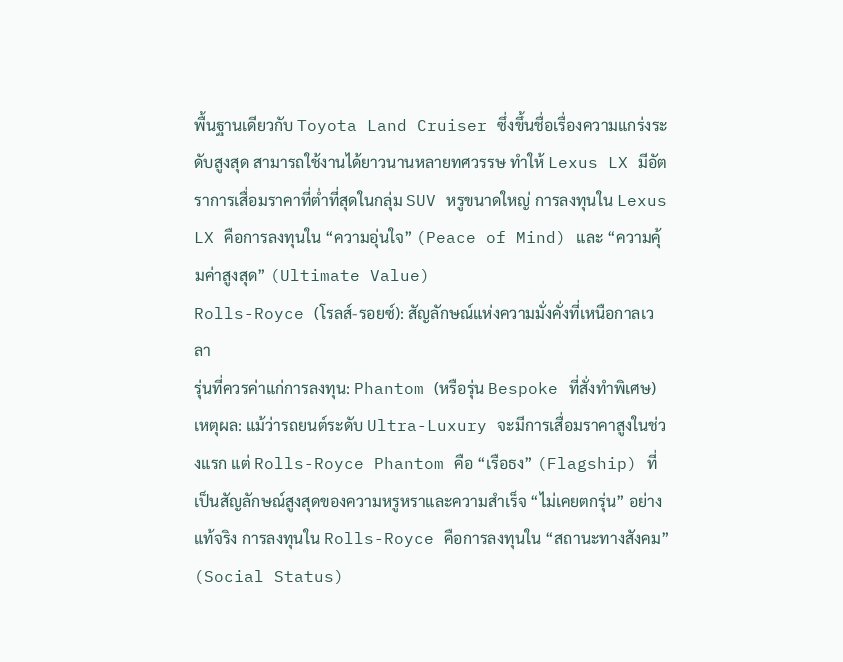พื้นฐานเดียวกับ Toyota Land Cruiser ซึ่งขึ้นชื่อเรื่องความแกร่งระดับสูงสุด สามารถใช้งานได้ยาวนานหลายทศวรรษ ทำให้ Lexus LX มีอัตราการเสื่อมราคาที่ต่ำที่สุดในกลุ่ม SUV หรูขนาดใหญ่ การลงทุนใน Lexus LX คือการลงทุนใน “ความอุ่นใจ” (Peace of Mind) และ “ความคุ้มค่าสูงสุด” (Ultimate Value)
Rolls-Royce (โรลส์-รอยซ์): สัญลักษณ์แห่งความมั่งคั่งที่เหนือกาลเวลา
รุ่นที่ควรค่าแก่การลงทุน: Phantom (หรือรุ่น Bespoke ที่สั่งทำพิเศษ)
เหตุผล: แม้ว่ารถยนต์ระดับ Ultra-Luxury จะมีการเสื่อมราคาสูงในช่วงแรก แต่ Rolls-Royce Phantom คือ “เรือธง” (Flagship) ที่เป็นสัญลักษณ์สูงสุดของความหรูหราและความสำเร็จ “ไม่เคยตกรุ่น” อย่างแท้จริง การลงทุนใน Rolls-Royce คือการลงทุนใน “สถานะทางสังคม” (Social Status)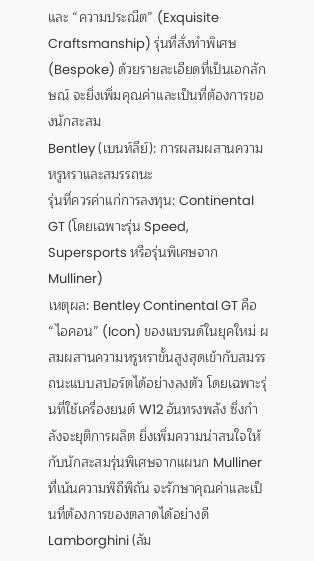และ “ความประณีต” (Exquisite Craftsmanship) รุ่นที่สั่งทำพิเศษ (Bespoke) ด้วยรายละเอียดที่เป็นเอกลักษณ์ จะยิ่งเพิ่มคุณค่าและเป็นที่ต้องการของนักสะสม
Bentley (เบนท์ลีย์): การผสมผสานความหรูหราและสมรรถนะ
รุ่นที่ควรค่าแก่การลงทุน: Continental GT (โดยเฉพาะรุ่น Speed, Supersports หรือรุ่นพิเศษจาก Mulliner)
เหตุผล: Bentley Continental GT คือ “ไอคอน” (Icon) ของแบรนด์ในยุคใหม่ ผสมผสานความหรูหราขั้นสูงสุดเข้ากับสมรรถนะแบบสปอร์ตได้อย่างลงตัว โดยเฉพาะรุ่นที่ใช้เครื่องยนต์ W12 อันทรงพลัง ซึ่งกำลังจะยุติการผลิต ยิ่งเพิ่มความน่าสนใจให้กับนักสะสมรุ่นพิเศษจากแผนก Mulliner ที่เน้นความพิถีพิถัน จะรักษาคุณค่าและเป็นที่ต้องการของตลาดได้อย่างดี
Lamborghini (ลัม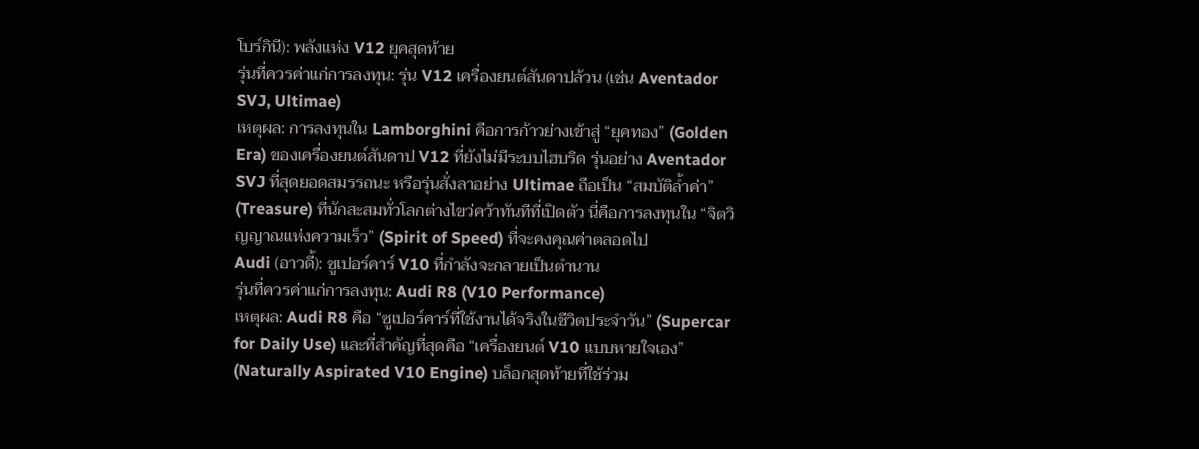โบร์กินี): พลังแห่ง V12 ยุคสุดท้าย
รุ่นที่ควรค่าแก่การลงทุน: รุ่น V12 เครื่องยนต์สันดาปล้วน (เช่น Aventador SVJ, Ultimae)
เหตุผล: การลงทุนใน Lamborghini คือการก้าวย่างเข้าสู่ “ยุคทอง” (Golden Era) ของเครื่องยนต์สันดาป V12 ที่ยังไม่มีระบบไฮบริด รุ่นอย่าง Aventador SVJ ที่สุดยอดสมรรถนะ หรือรุ่นสั่งลาอย่าง Ultimae ถือเป็น “สมบัติล้ำค่า” (Treasure) ที่นักสะสมทั่วโลกต่างไขว่คว้าทันทีที่เปิดตัว นี่คือการลงทุนใน “จิตวิญญาณแห่งความเร็ว” (Spirit of Speed) ที่จะคงคุณค่าตลอดไป
Audi (อาวดี้): ซูเปอร์คาร์ V10 ที่กำลังจะกลายเป็นตำนาน
รุ่นที่ควรค่าแก่การลงทุน: Audi R8 (V10 Performance)
เหตุผล: Audi R8 คือ “ซูเปอร์คาร์ที่ใช้งานได้จริงในชีวิตประจำวัน” (Supercar for Daily Use) และที่สำคัญที่สุดคือ “เครื่องยนต์ V10 แบบหายใจเอง” (Naturally Aspirated V10 Engine) บล็อกสุดท้ายที่ใช้ร่วม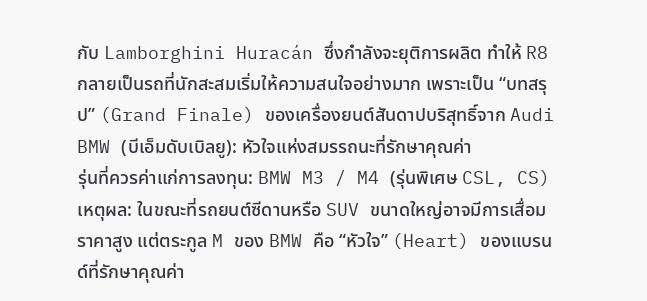กับ Lamborghini Huracán ซึ่งกำลังจะยุติการผลิต ทำให้ R8 กลายเป็นรถที่นักสะสมเริ่มให้ความสนใจอย่างมาก เพราะเป็น “บทสรุป” (Grand Finale) ของเครื่องยนต์สันดาปบริสุทธิ์จาก Audi
BMW (บีเอ็มดับเบิลยู): หัวใจแห่งสมรรถนะที่รักษาคุณค่า
รุ่นที่ควรค่าแก่การลงทุน: BMW M3 / M4 (รุ่นพิเศษ CSL, CS)
เหตุผล: ในขณะที่รถยนต์ซีดานหรือ SUV ขนาดใหญ่อาจมีการเสื่อมราคาสูง แต่ตระกูล M ของ BMW คือ “หัวใจ” (Heart) ของแบรนด์ที่รักษาคุณค่า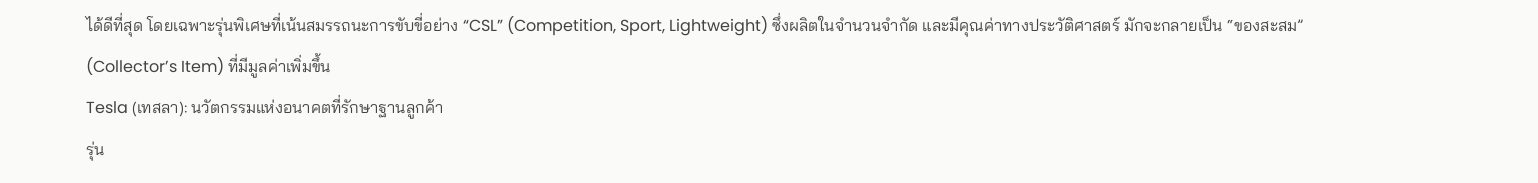ได้ดีที่สุด โดยเฉพาะรุ่นพิเศษที่เน้นสมรรถนะการขับขี่อย่าง “CSL” (Competition, Sport, Lightweight) ซึ่งผลิตในจำนวนจำกัด และมีคุณค่าทางประวัติศาสตร์ มักจะกลายเป็น “ของสะสม” (Collector’s Item) ที่มีมูลค่าเพิ่มขึ้น
Tesla (เทสลา): นวัตกรรมแห่งอนาคตที่รักษาฐานลูกค้า
รุ่น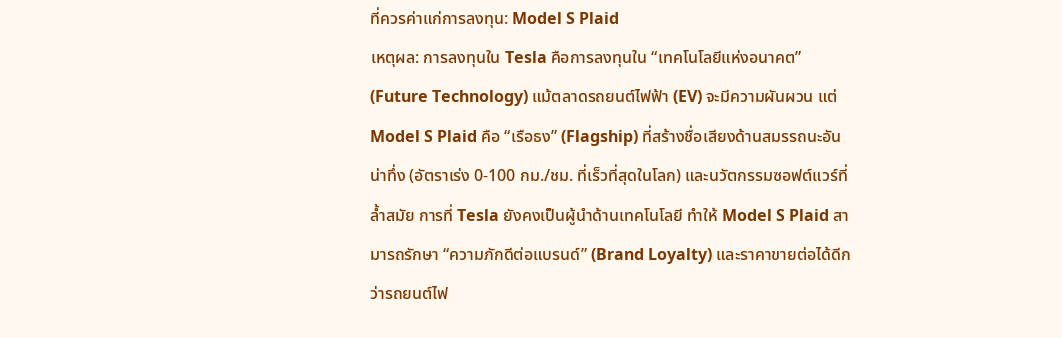ที่ควรค่าแก่การลงทุน: Model S Plaid
เหตุผล: การลงทุนใน Tesla คือการลงทุนใน “เทคโนโลยีแห่งอนาคต” (Future Technology) แม้ตลาดรถยนต์ไฟฟ้า (EV) จะมีความผันผวน แต่ Model S Plaid คือ “เรือธง” (Flagship) ที่สร้างชื่อเสียงด้านสมรรถนะอันน่าทึ่ง (อัตราเร่ง 0-100 กม./ชม. ที่เร็วที่สุดในโลก) และนวัตกรรมซอฟต์แวร์ที่ล้ำสมัย การที่ Tesla ยังคงเป็นผู้นำด้านเทคโนโลยี ทำให้ Model S Plaid สามารถรักษา “ความภักดีต่อแบรนด์” (Brand Loyalty) และราคาขายต่อได้ดีกว่ารถยนต์ไฟ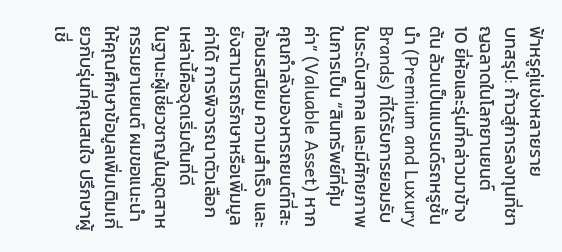ฟ้าหรูคู่แข่งหลายราย
บทสรุป: ก้าวสู่การลงทุนที่ชาญฉลาดในโลกยานยนต์
10 ยี่ห้อและรุ่นที่กล่าวมาข้างต้น ล้วนเป็นแบรนด์รถหรูชั้นนำ (Premium and Luxury Brands) ที่ได้รับการยอมรับในระดับสากล และมีศักยภาพในการเป็น “สินทรัพย์ที่คุ้มค่า” (Valuable Asset) หากคุณกำลังมองหารถยนต์ที่สะท้อนรสนิยม ความสำเร็จ และยังสามารถรักษาหรือเพิ่มมูลค่าได้ การพิจารณาตัวเลือกเหล่านี้คือจุดเริ่มต้นที่ดี
ในฐานะผู้เชี่ยวชาญในอุตสาหกรรมยานยนต์ ผมขอแนะนำให้คุณศึกษาข้อมูลเพิ่มเติมเกี่ยวกับรุ่นที่คุณสนใจ ปรึกษาผู้เชี่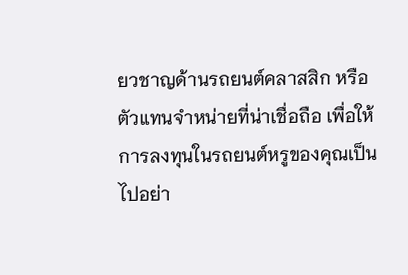ยวชาญด้านรถยนต์คลาสสิก หรือตัวแทนจำหน่ายที่น่าเชื่อถือ เพื่อให้การลงทุนในรถยนต์หรูของคุณเป็นไปอย่า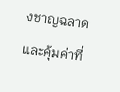งชาญฉลาดและคุ้มค่าที่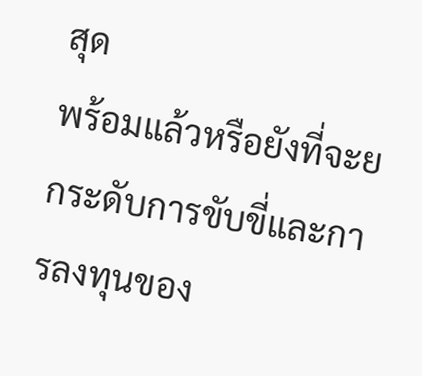สุด
พร้อมแล้วหรือยังที่จะยกระดับการขับขี่และการลงทุนของ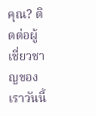คุณ? ติดต่อผู้เชี่ยวชาญของเราวันนี้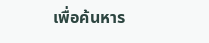เพื่อค้นหาร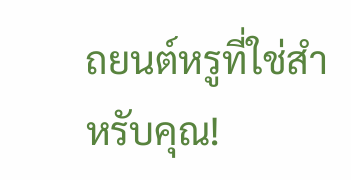ถยนต์หรูที่ใช่สำหรับคุณ!